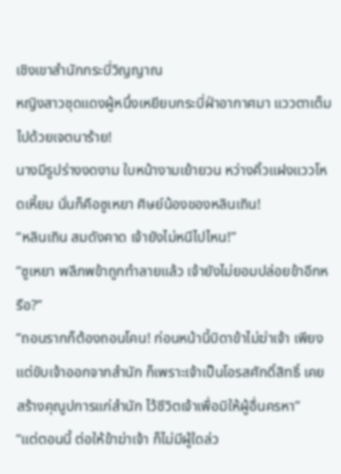เชิงเขาสำนักกระบี่วิญญาณ
หญิงสาวชุดแดงผู้หนึ่งเหยียบกระบี่ฝ่าอากาศมา แววตาเต็มไปด้วยเจตนาร้าย!
นางมีรูปร่างงดงาม ใบหน้างามเย้ายวน หว่างคิ้วแฝงแววโหดเหี้ยม นั่นก็คือซูเหยา ศิษย์น้องของหลินเถิน!
“หลินเถิน สมดังคาด เจ้ายังไม่หนีไปไหน!”
“ซูเหยา พลีภพข้าถูกทำลายแล้ว เจ้ายังไม่ยอมปล่อยข้าอีกหรือ?”
“ถอนรากก็ต้องถอนโคน! ก่อนหน้านี้บิดาข้าไม่ฆ่าเจ้า เพียงแต่ขับเจ้าออกจากสำนัก ก็เพราะเจ้าเป็นโอรสศักดิ์สิทธิ์ เคยสร้างคุณูปการแก่สำนัก ไว้ชีวิตเจ้าเพื่อมิให้ผู้อื่นครหา”
“แต่ตอนนี้ ต่อให้ข้าฆ่าเจ้า ก็ไม่มีผู้ใดล่ว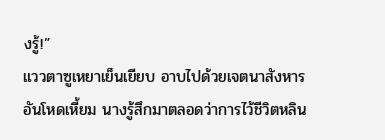งรู้!”
แววตาซูเหยาเย็นเยียบ อาบไปด้วยเจตนาสังหารอันโหดเหี้ยม นางรู้สึกมาตลอดว่าการไว้ชีวิตหลิน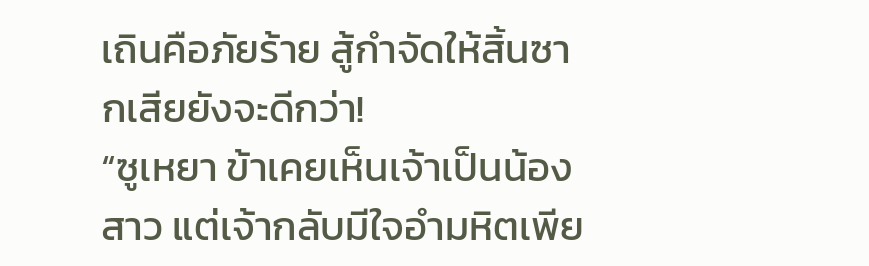เถินคือภัยร้าย สู้กำจัดให้สิ้นซากเสียยังจะดีกว่า!
“ซูเหยา ข้าเคยเห็นเจ้าเป็นน้องสาว แต่เจ้ากลับมีใจอำมหิตเพีย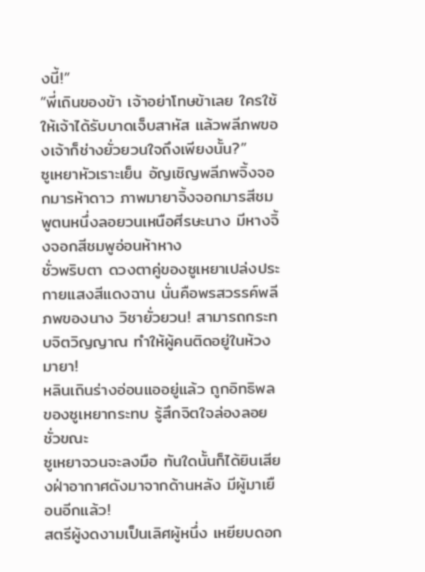งนี้!”
“พี่เถินของข้า เจ้าอย่าโทษข้าเลย ใครใช้ให้เจ้าได้รับบาดเจ็บสาหัส แล้วพลีภพของเจ้าก็ช่างยั่วยวนใจถึงเพียงนั้น?”
ซูเหยาหัวเราะเย็น อัญเชิญพลีภพจิ้งจอกมารห้าดาว ภาพมายาจิ้งจอกมารสีชมพูตนหนึ่งลอยวนเหนือศีรษะนาง มีหางจิ้งจอกสีชมพูอ่อนห้าหาง
ชั่วพริบตา ดวงตาคู่ของซูเหยาเปล่งประกายแสงสีแดงฉาน นั่นคือพรสวรรค์พลีภพของนาง วิชายั่วยวน! สามารถกระทบจิตวิญญาณ ทำให้ผู้คนติดอยู่ในห้วงมายา!
หลินเถินร่างอ่อนแออยู่แล้ว ถูกอิทธิพลของซูเหยากระทบ รู้สึกจิตใจล่องลอยชั่วขณะ
ซูเหยาจวนจะลงมือ ทันใดนั้นก็ได้ยินเสียงฝ่าอากาศดังมาจากด้านหลัง มีผู้มาเยือนอีกแล้ว!
สตรีผู้งดงามเป็นเลิศผู้หนึ่ง เหยียบดอก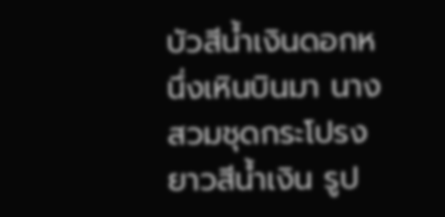บัวสีน้ำเงินดอกหนึ่งเหินบินมา นางสวมชุดกระโปรงยาวสีน้ำเงิน รูป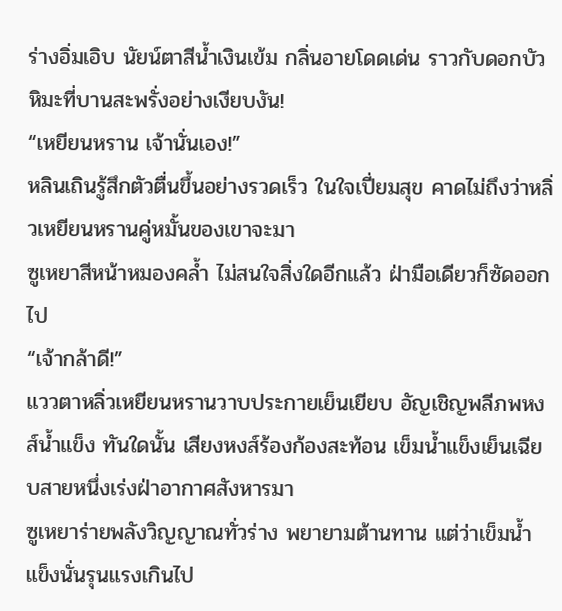ร่างอิ่มเอิบ นัยน์ตาสีน้ำเงินเข้ม กลิ่นอายโดดเด่น ราวกับดอกบัวหิมะที่บานสะพรั่งอย่างเงียบงัน!
“เหยียนหราน เจ้านั่นเอง!”
หลินเถินรู้สึกตัวตื่นขึ้นอย่างรวดเร็ว ในใจเปี่ยมสุข คาดไม่ถึงว่าหลิ่วเหยียนหรานคู่หมั้นของเขาจะมา
ซูเหยาสีหน้าหมองคล้ำ ไม่สนใจสิ่งใดอีกแล้ว ฝ่ามือเดียวก็ซัดออกไป
“เจ้ากล้าดี!”
แววตาหลิ่วเหยียนหรานวาบประกายเย็นเยียบ อัญเชิญพลีภพหงส์น้ำแข็ง ทันใดนั้น เสียงหงส์ร้องก้องสะท้อน เข็มน้ำแข็งเย็นเฉียบสายหนึ่งเร่งฝ่าอากาศสังหารมา
ซูเหยาร่ายพลังวิญญาณทั่วร่าง พยายามต้านทาน แต่ว่าเข็มน้ำแข็งนั่นรุนแรงเกินไป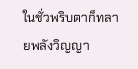ในชั่วพริบตาก็ทลายพลังวิญญา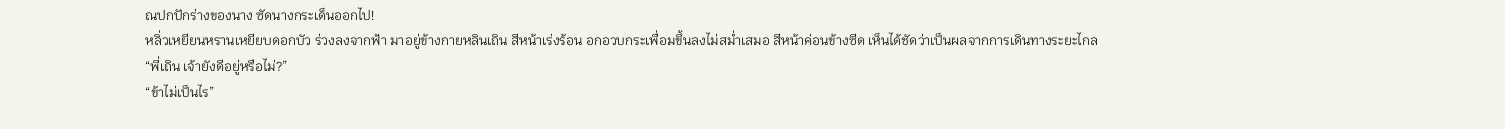ณปกปักร่างของนาง ซัดนางกระเด็นออกไป!
หลิ่วเหยียนหรานเหยียบดอกบัว ร่วงลงจากฟ้า มาอยู่ข้างกายหลินเถิน สีหน้าเร่งร้อน อกอวบกระเพื่อมขึ้นลงไม่สม่ำเสมอ สีหน้าค่อนข้างซีด เห็นได้ชัดว่าเป็นผลจากการเดินทางระยะไกล
“พี่เถิน เจ้ายังดีอยู่หรือไม่?”
“ข้าไม่เป็นไร”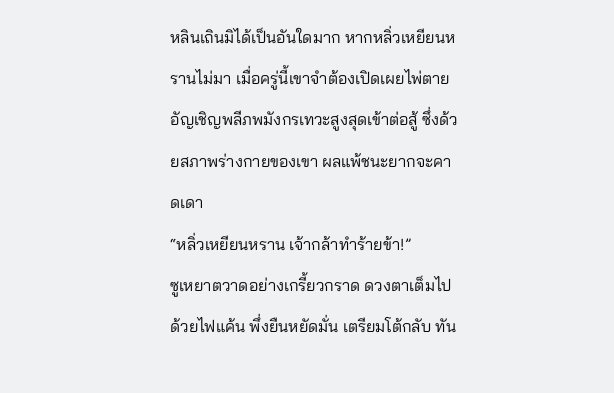หลินเถินมิได้เป็นอันใดมาก หากหลิ่วเหยียนหรานไม่มา เมื่อครู่นี้เขาจำต้องเปิดเผยไพ่ตาย อัญเชิญพลีภพมังกรเทวะสูงสุดเข้าต่อสู้ ซึ่งด้วยสภาพร่างกายของเขา ผลแพ้ชนะยากจะคาดเดา
“หลิ่วเหยียนหราน เจ้ากล้าทำร้ายข้า!”
ซูเหยาตวาดอย่างเกรี้ยวกราด ดวงตาเต็มไปด้วยไฟแค้น พึ่งยืนหยัดมั่น เตรียมโต้กลับ ทัน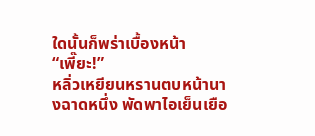ใดนั้นก็พร่าเบื้องหน้า
“เพี๊ยะ!”
หลิ่วเหยียนหรานตบหน้านางฉาดหนึ่ง พัดพาไอเย็นเยือ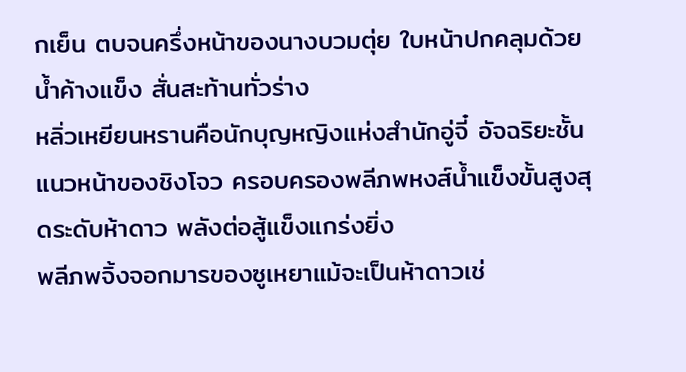กเย็น ตบจนครึ่งหน้าของนางบวมตุ่ย ใบหน้าปกคลุมด้วยน้ำค้างแข็ง สั่นสะท้านทั่วร่าง
หลิ่วเหยียนหรานคือนักบุญหญิงแห่งสำนักอู่จี๋ อัจฉริยะชั้นแนวหน้าของชิงโจว ครอบครองพลีภพหงส์น้ำแข็งขั้นสูงสุดระดับห้าดาว พลังต่อสู้แข็งแกร่งยิ่ง
พลีภพจิ้งจอกมารของซูเหยาแม้จะเป็นห้าดาวเช่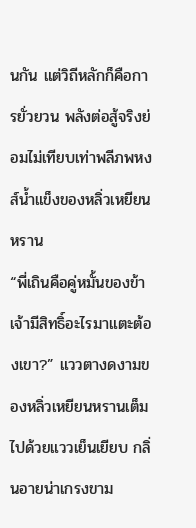นกัน แต่วิถีหลักก็คือการยั่วยวน พลังต่อสู้จริงย่อมไม่เทียบเท่าพลีภพหงส์น้ำแข็งของหลิ่วเหยียนหราน
“พี่เถินคือคู่หมั้นของข้า เจ้ามีสิทธิ์อะไรมาแตะต้องเขา?” แววตางดงามของหลิ่วเหยียนหรานเต็มไปด้วยแววเย็นเยียบ กลิ่นอายน่าเกรงขาม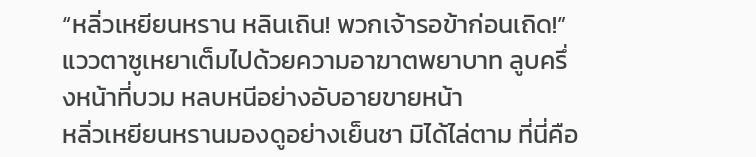“หลิ่วเหยียนหราน หลินเถิน! พวกเจ้ารอข้าก่อนเถิด!”
แววตาซูเหยาเต็มไปด้วยความอาฆาตพยาบาท ลูบครึ่งหน้าที่บวม หลบหนีอย่างอับอายขายหน้า
หลิ่วเหยียนหรานมองดูอย่างเย็นชา มิได้ไล่ตาม ที่นี่คือ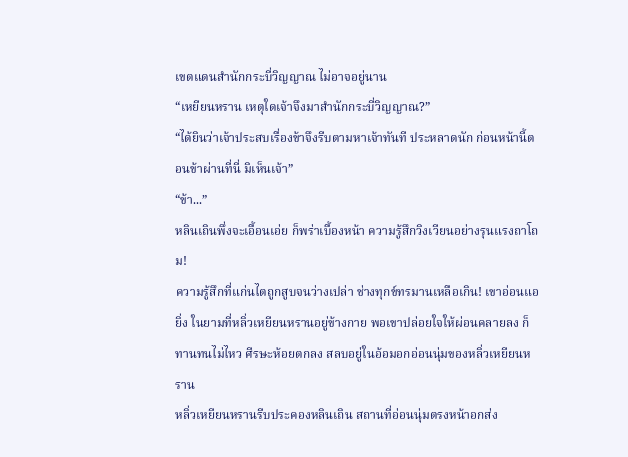เขตแดนสำนักกระบี่วิญญาณ ไม่อาจอยู่นาน
“เหยียนหราน เหตุใดเจ้าจึงมาสำนักกระบี่วิญญาณ?”
“ได้ยินว่าเจ้าประสบเรื่องข้าจึงรีบตามหาเจ้าทันที ประหลาดนัก ก่อนหน้านี้ตอนข้าผ่านที่นี่ มิเห็นเจ้า”
“ข้า...”
หลินเถินพึ่งจะเอื้อนเอ่ย ก็พร่าเบื้องหน้า ความรู้สึกวิงเวียนอย่างรุนแรงถาโถม!
ความรู้สึกที่แก่นไตถูกสูบจนว่างเปล่า ช่างทุกข์ทรมานเหลือเกิน! เขาอ่อนแอยิ่ง ในยามที่หลิ่วเหยียนหรานอยู่ข้างกาย พอเขาปล่อยใจให้ผ่อนคลายลง ก็ทานทนไม่ไหว ศีรษะห้อยตกลง สลบอยู่ในอ้อมอกอ่อนนุ่มของหลิ่วเหยียนหราน
หลิ่วเหยียนหรานรีบประคองหลินเถิน สถานที่อ่อนนุ่มตรงหน้าอกส่ง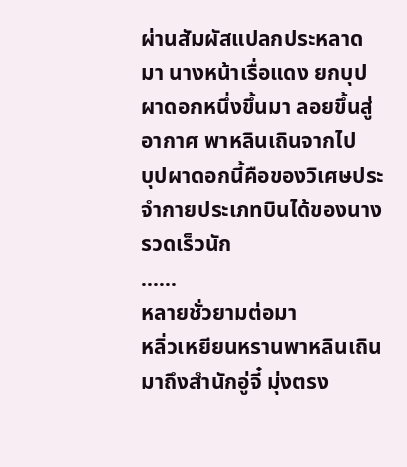ผ่านสัมผัสแปลกประหลาดมา นางหน้าเรื่อแดง ยกบุปผาดอกหนึ่งขึ้นมา ลอยขึ้นสู่อากาศ พาหลินเถินจากไป
บุปผาดอกนี้คือของวิเศษประจำกายประเภทบินได้ของนาง รวดเร็วนัก
......
หลายชั่วยามต่อมา
หลิ่วเหยียนหรานพาหลินเถินมาถึงสำนักอู่จี๋ มุ่งตรง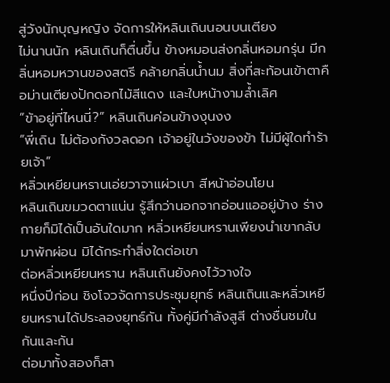สู่วังนักบุญหญิง จัดการให้หลินเถินนอนบนเตียง
ไม่นานนัก หลินเถินก็ตื่นขึ้น ข้างหมอนส่งกลิ่นหอมกรุ่น มีกลิ่นหอมหวานของสตรี คล้ายกลิ่นน้ำนม สิ่งที่สะท้อนเข้าตาคือม่านเตียงปักดอกไม้สีแดง และใบหน้างามล้ำเลิศ
“ข้าอยู่ที่ไหนนี่?” หลินเถินค่อนข้างงุนงง
“พี่เถิน ไม่ต้องกังวลดอก เจ้าอยู่ในวังของข้า ไม่มีผู้ใดทำร้ายเจ้า”
หลิ่วเหยียนหรานเอ่ยวาจาแผ่วเบา สีหน้าอ่อนโยน
หลินเถินขมวดตาแน่น รู้สึกว่านอกจากอ่อนแออยู่บ้าง ร่างกายก็มิได้เป็นอันใดมาก หลิ่วเหยียนหรานเพียงนำเขากลับมาพักผ่อน มิได้กระทำสิ่งใดต่อเขา
ต่อหลิ่วเหยียนหราน หลินเถินยังคงไว้วางใจ
หนึ่งปีก่อน ชิงโจวจัดการประชุมยุทธ์ หลินเถินและหลิ่วเหยียนหรานได้ประลองยุทธ์กัน ทั้งคู่มีกำลังสูสี ต่างชื่นชมในกันและกัน
ต่อมาทั้งสองก็สา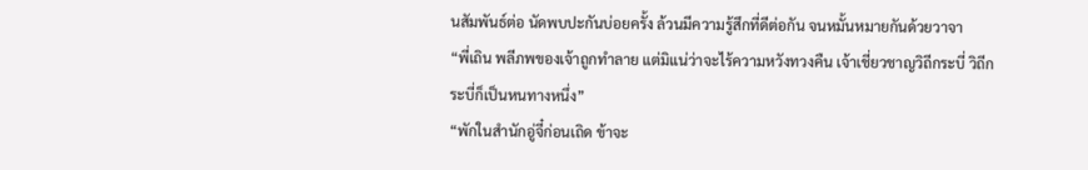นสัมพันธ์ต่อ นัดพบปะกันบ่อยครั้ง ล้วนมีความรู้สึกที่ดีต่อกัน จนหมั้นหมายกันด้วยวาจา
“พี่เถิน พลีภพของเจ้าถูกทำลาย แต่มิแน่ว่าจะไร้ความหวังทวงคืน เจ้าเชี่ยวชาญวิถีกระบี่ วิถีกระบี่ก็เป็นหนทางหนึ่ง”
“พักในสำนักอู่จี๋ก่อนเถิด ข้าจะ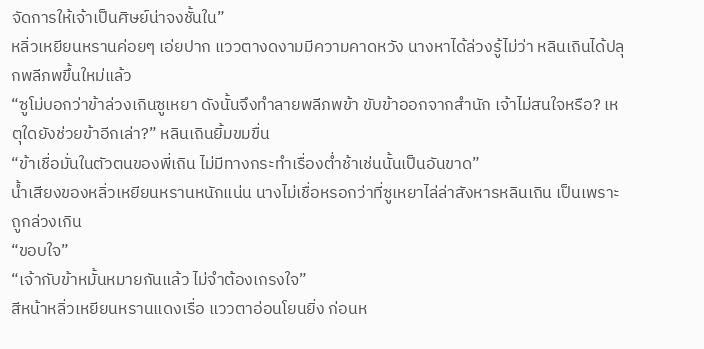จัดการให้เจ้าเป็นศิษย์น่าจงชั้นใน”
หลิ่วเหยียนหรานค่อยๆ เอ่ยปาก แววตางดงามมีความคาดหวัง นางหาได้ล่วงรู้ไม่ว่า หลินเถินได้ปลุกพลีภพขึ้นใหม่แล้ว
“ซูโม่บอกว่าข้าล่วงเกินซูเหยา ดังนั้นจึงทำลายพลีภพข้า ขับข้าออกจากสำนัก เจ้าไม่สนใจหรือ? เหตุใดยังช่วยข้าอีกเล่า?” หลินเถินยิ้มขมขื่น
“ข้าเชื่อมั่นในตัวตนของพี่เถิน ไม่มีทางกระทำเรื่องต่ำช้าเช่นนั้นเป็นอันขาด”
น้ำเสียงของหลิ่วเหยียนหรานหนักแน่น นางไม่เชื่อหรอกว่าที่ซูเหยาไล่ล่าสังหารหลินเถิน เป็นเพราะถูกล่วงเกิน
“ขอบใจ”
“เจ้ากับข้าหมั้นหมายกันแล้ว ไม่จำต้องเกรงใจ”
สีหน้าหลิ่วเหยียนหรานแดงเรื่อ แววตาอ่อนโยนยิ่ง ก่อนห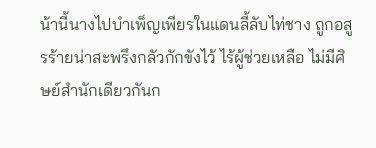น้านี้นางไปบำเพ็ญเพียรในแดนลี้ลับไท่ชาง ถูกอสูรร้ายน่าสะพรึงกลัวกักขังไว้ ไร้ผู้ช่วยเหลือ ไม่มีศิษย์สำนักเดียวกันก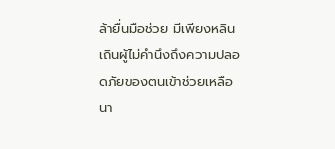ล้ายื่นมือช่วย มีเพียงหลินเถินผู้ไม่คำนึงถึงความปลอดภัยของตนเข้าช่วยเหลือนา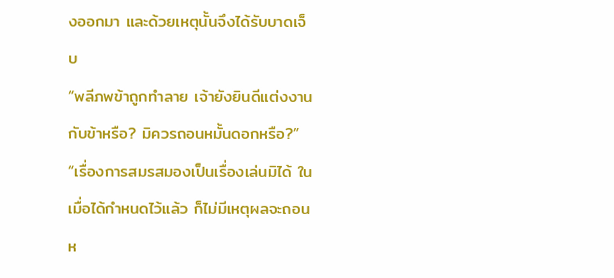งออกมา และด้วยเหตุนั้นจึงได้รับบาดเจ็บ
“พลีภพข้าถูกทำลาย เจ้ายังยินดีแต่งงานกับข้าหรือ? มิควรถอนหมั้นดอกหรือ?”
“เรื่องการสมรสมองเป็นเรื่องเล่นมิได้ ในเมื่อได้กำหนดไว้แล้ว ก็ไม่มีเหตุผลจะถอนห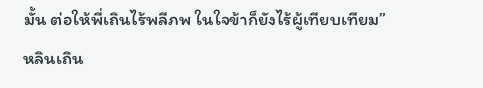มั้น ต่อให้พี่เถินไร้พลีภพ ในใจข้าก็ยังไร้ผู้เทียบเทียม”
หลินเถิน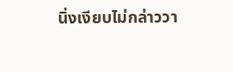นิ่งเงียบไม่กล่าววา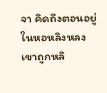จา คิดถึงตอนอยู่ในหอหลิงหลง เขาถูกหลิ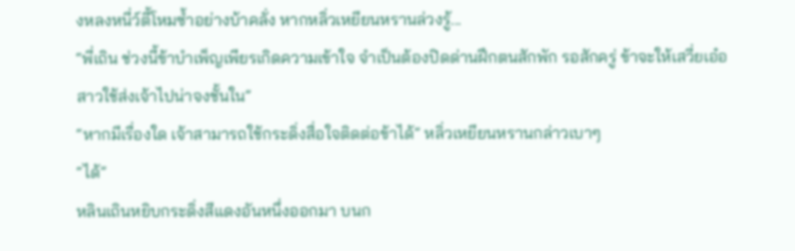งหลงหนี่ว์ตี้โหมซ้ำอย่างบ้าคลั่ง หากหลิ่วเหยียนหรานล่วงรู้...
“พี่เถิน ช่วงนี้ข้าบำเพ็ญเพียรเกิดความเข้าใจ จำเป็นต้องปิดด่านฝึกตนสักพัก รอสักครู่ ข้าจะให้เสวี่ยเอ๋อสาวใช้ส่งเจ้าไปน่าจงชั้นใน”
“หากมีเรื่องใด เจ้าสามารถใช้กระดิ่งสื่อใจติดต่อข้าได้” หลิ่วเหยียนหรานกล่าวเบาๆ
“ได้”
หลินเถินหยิบกระดิ่งสีแดงอันหนึ่งออกมา บนก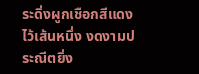ระดิ่งผูกเชือกสีแดงไว้เส้นหนึ่ง งดงามประณีตยิ่ง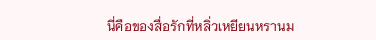นี่คือของสื่อรักที่หลิ่วเหยียนหรานม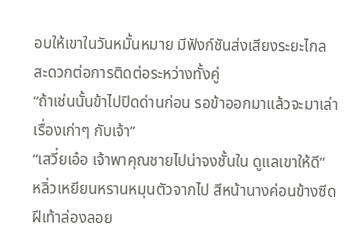อบให้เขาในวันหมั้นหมาย มีฟังก์ชันส่งเสียงระยะไกล สะดวกต่อการติดต่อระหว่างทั้งคู่
“ถ้าเช่นนั้นข้าไปปิดด่านก่อน รอข้าออกมาแล้วจะมาเล่าเรื่องเก่าๆ กับเจ้า”
“เสวี่ยเอ๋อ เจ้าพาคุณชายไปน่าจงชั้นใน ดูแลเขาให้ดี”
หลิ่วเหยียนหรานหมุนตัวจากไป สีหน้านางค่อนข้างซีด ฝีเท้าล่องลอย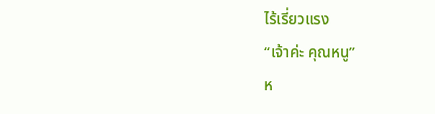ไร้เรี่ยวแรง
“เจ้าค่ะ คุณหนู”
ห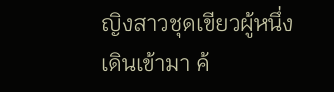ญิงสาวชุดเขียวผู้หนึ่งเดินเข้ามา ค้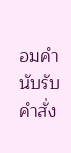อมคำนับรับคำสั่ง